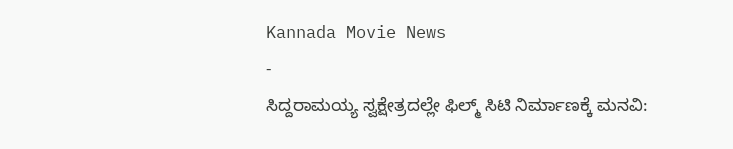Kannada Movie News
-
ಸಿದ್ದರಾಮಯ್ಯ ಸ್ವಕ್ಷೇತ್ರದಲ್ಲೇ ಫಿಲ್ಮ್ ಸಿಟಿ ನಿರ್ಮಾಣಕ್ಕೆ ಮನವಿ: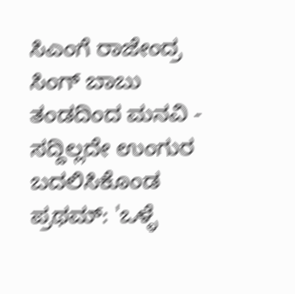ಸಿಎಂಗೆ ರಾಜೇಂದ್ರ ಸಿಂಗ್ ಬಾಬು ತಂಡದಿಂದ ಮನವಿ -
ಸದ್ದಿಲ್ಲದೇ ಉಂಗುರ ಬದಲಿಸಿಕೊಂಡ ಪ್ರಥಮ್: 'ಒಳ್ಳೆ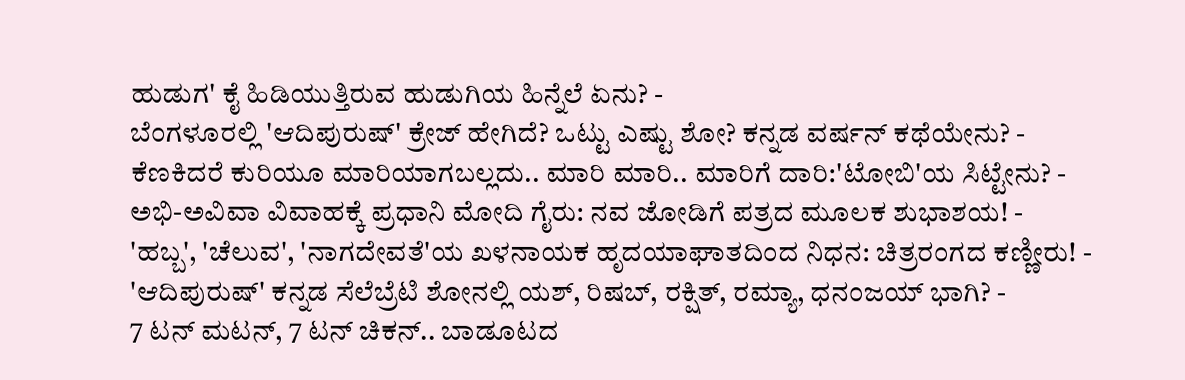ಹುಡುಗ' ಕೈ ಹಿಡಿಯುತ್ತಿರುವ ಹುಡುಗಿಯ ಹಿನ್ನೆಲೆ ಏನು? -
ಬೆಂಗಳೂರಲ್ಲಿ 'ಆದಿಪುರುಷ್' ಕ್ರೇಜ್ ಹೇಗಿದೆ? ಒಟ್ಟು ಎಷ್ಟು ಶೋ? ಕನ್ನಡ ವರ್ಷನ್ ಕಥೆಯೇನು? -
ಕೆಣಕಿದರೆ ಕುರಿಯೂ ಮಾರಿಯಾಗಬಲ್ಲದು.. ಮಾರಿ ಮಾರಿ.. ಮಾರಿಗೆ ದಾರಿ:'ಟೋಬಿ'ಯ ಸಿಟ್ಟೇನು? -
ಅಭಿ-ಅವಿವಾ ವಿವಾಹಕ್ಕೆ ಪ್ರಧಾನಿ ಮೋದಿ ಗೈರು: ನವ ಜೋಡಿಗೆ ಪತ್ರದ ಮೂಲಕ ಶುಭಾಶಯ! -
'ಹಬ್ಬ', 'ಚೆಲುವ', 'ನಾಗದೇವತೆ'ಯ ಖಳನಾಯಕ ಹೃದಯಾಘಾತದಿಂದ ನಿಧನ: ಚಿತ್ರರಂಗದ ಕಣ್ಣೀರು! -
'ಆದಿಪುರುಷ್' ಕನ್ನಡ ಸೆಲೆಬ್ರೆಟಿ ಶೋನಲ್ಲಿ ಯಶ್, ರಿಷಬ್, ರಕ್ಷಿತ್, ರಮ್ಯಾ, ಧನಂಜಯ್ ಭಾಗಿ? -
7 ಟನ್ ಮಟನ್, 7 ಟನ್ ಚಿಕನ್.. ಬಾಡೂಟದ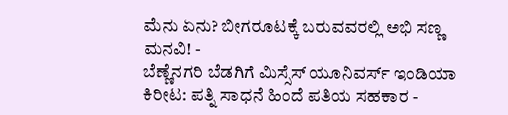ಮೆನು ಏನು? ಬೀಗರೂಟಕ್ಕೆ ಬರುವವರಲ್ಲಿ ಅಭಿ ಸಣ್ಣ ಮನವಿ! -
ಬೆಣ್ಣೆನಗರಿ ಬೆಡಗಿಗೆ ಮಿಸ್ಸೆಸ್ ಯೂನಿವರ್ಸ್ ಇಂಡಿಯಾ ಕಿರೀಟ: ಪತ್ನಿ ಸಾಧನೆ ಹಿಂದೆ ಪತಿಯ ಸಹಕಾರ -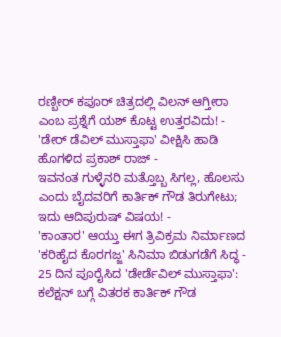ರಣ್ಬೀರ್ ಕಪೂರ್ ಚಿತ್ರದಲ್ಲಿ ವಿಲನ್ ಆಗ್ತೀರಾ ಎಂಬ ಪ್ರಶ್ನೆಗೆ ಯಶ್ ಕೊಟ್ಟ ಉತ್ತರವಿದು! -
'ಡೇರ್ ಡೆವಿಲ್ ಮುಸ್ತಾಫಾ' ವೀಕ್ಷಿಸಿ ಹಾಡಿ ಹೊಗಳಿದ ಪ್ರಕಾಶ್ ರಾಜ್ -
ಇವನಂತ ಗುಳ್ಳೆನರಿ ಮತ್ತೊಬ್ಬ ಸಿಗಲ್ಲ, ಹೊಲಸು ಎಂದು ಬೈದವರಿಗೆ ಕಾರ್ತಿಕ್ ಗೌಡ ತಿರುಗೇಟು; ಇದು ಆದಿಪುರುಷ್ ವಿಷಯ! -
'ಕಾಂತಾರ' ಆಯ್ತು ಈಗ ತ್ರಿವಿಕ್ರಮ ನಿರ್ಮಾಣದ 'ಕರಿಹೈದ ಕೊರಗಜ್ಜ' ಸಿನಿಮಾ ಬಿಡುಗಡೆಗೆ ಸಿದ್ಧ -
25 ದಿನ ಪೂರೈಸಿದ 'ಡೇರ್ಡೆವಿಲ್ ಮುಸ್ತಾಫಾ': ಕಲೆಕ್ಷನ್ ಬಗ್ಗೆ ವಿತರಕ ಕಾರ್ತಿಕ್ ಗೌಡ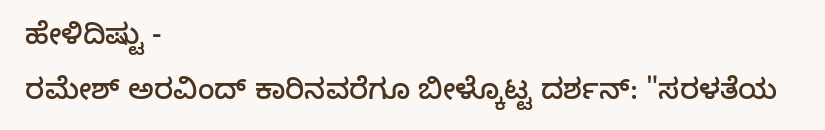ಹೇಳಿದಿಷ್ಟು -
ರಮೇಶ್ ಅರವಿಂದ್ ಕಾರಿನವರೆಗೂ ಬೀಳ್ಕೊಟ್ಟ ದರ್ಶನ್: "ಸರಳತೆಯ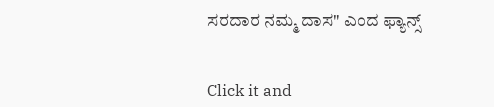ಸರದಾರ ನಮ್ಮ ದಾಸ" ಎಂದ ಫ್ಯಾನ್ಸ್


Click it and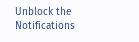Unblock the Notifications